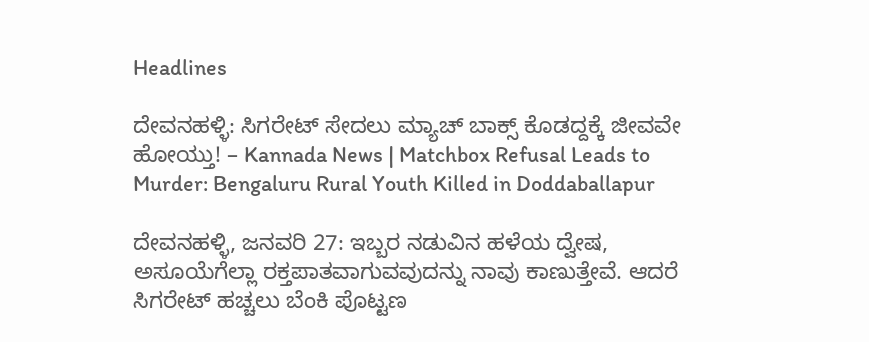Headlines

ದೇವನಹಳ್ಳಿ: ಸಿಗರೇಟ್ ಸೇದಲು ಮ್ಯಾಚ್ ಬಾಕ್ಸ್ ಕೊಡದ್ದಕ್ಕೆ ಜೀವವೇ ಹೋಯ್ತು! – Kannada News | Matchbox Refusal Leads to Murder: Bengaluru Rural Youth Killed in Doddaballapur

ದೇವನಹಳ್ಳಿ, ಜನವರಿ 27: ಇಬ್ಬರ ನಡುವಿನ ಹಳೆಯ ದ್ವೇಷ, ಅಸೂಯೆಗೆಲ್ಲಾ ರಕ್ತಪಾತವಾಗುವವುದನ್ನು ನಾವು ಕಾಣುತ್ತೇವೆ. ಆದರೆ ಸಿಗರೇಟ್ ಹಚ್ಚಲು ಬೆಂಕಿ ಪೊಟ್ಟಣ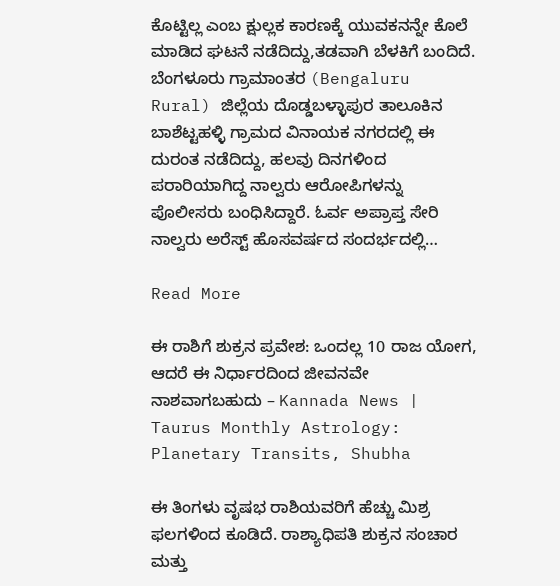ಕೊಟ್ಟಿಲ್ಲ ಎಂಬ ಕ್ಷುಲ್ಲಕ ಕಾರಣಕ್ಕೆ ಯುವಕನನ್ನೇ ಕೊಲೆ ಮಾಡಿದ ಘಟನೆ ನಡೆದಿದ್ದು,ತಡವಾಗಿ ಬೆಳಕಿಗೆ ಬಂದಿದೆ. ಬೆಂಗಳೂರು ಗ್ರಾಮಾಂತರ (Bengaluru Rural) ಜಿಲ್ಲೆಯ ದೊಡ್ಡಬಳ್ಳಾಪುರ ತಾಲೂಕಿನ ಬಾಶೆಟ್ಟಹಳ್ಳಿ ಗ್ರಾಮದ ವಿನಾಯಕ ನಗರದಲ್ಲಿ ಈ ದುರಂತ ನಡೆದಿದ್ದು, ಹಲವು ದಿನಗಳಿಂದ ಪರಾರಿಯಾಗಿದ್ದ ನಾಲ್ವರು ಆರೋಪಿಗಳನ್ನು ಪೊಲೀಸರು ಬಂಧಿಸಿದ್ದಾರೆ. ಓರ್ವ ಅಪ್ರಾಪ್ತ ಸೇರಿ ನಾಲ್ವರು ಅರೆಸ್ಟ್ ಹೊಸವರ್ಷದ ಸಂದರ್ಭದಲ್ಲಿ…

Read More

ಈ ರಾಶಿಗೆ ಶುಕ್ರನ ಪ್ರವೇಶ: ಒಂದಲ್ಲ 10 ರಾಜ ಯೋಗ, ಆದರೆ ಈ ನಿರ್ಧಾರದಿಂದ ಜೀವನವೇ ನಾಶವಾಗಬಹುದು – Kannada News | Taurus Monthly Astrology: Planetary Transits, Shubha

ಈ ತಿಂಗಳು ವೃಷಭ ರಾಶಿಯವರಿಗೆ ಹೆಚ್ಚು ಮಿಶ್ರ ಫಲಗಳಿಂದ ಕೂಡಿದೆ. ರಾಶ್ಯಾಧಿಪತಿ ಶುಕ್ರನ ಸಂಚಾರ ಮತ್ತು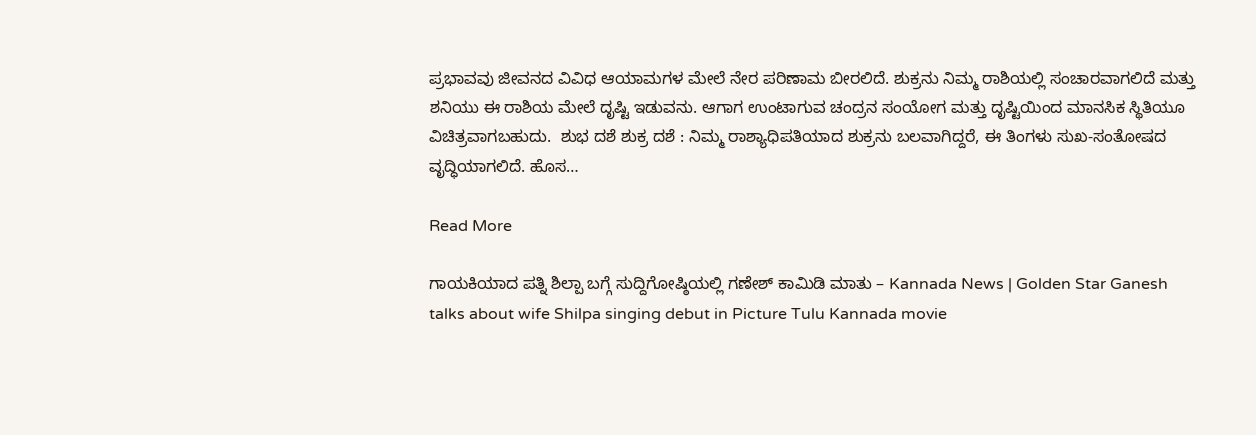ಪ್ರಭಾವವು ಜೀವನದ ವಿವಿಧ ಆಯಾಮಗಳ ಮೇಲೆ ನೇರ ಪರಿಣಾಮ ಬೀರಲಿದೆ. ಶುಕ್ರನು ನಿಮ್ಮ ರಾಶಿಯಲ್ಲಿ ಸಂಚಾರವಾಗಲಿದೆ ಮತ್ತು ಶನಿಯು ಈ ರಾಶಿಯ ಮೇಲೆ ದೃಷ್ಟಿ ಇಡುವನು. ಆಗಾಗ ಉಂಟಾಗುವ ಚಂದ್ರನ ಸಂಯೋಗ ಮತ್ತು ದೃಷ್ಟಿಯಿಂದ ಮಾನಸಿಕ ಸ್ಥಿತಿಯೂ ವಿಚಿತ್ರವಾಗಬಹುದು.  ಶುಭ ದಶೆ ಶುಕ್ರ ದಶೆ : ನಿಮ್ಮ ರಾಶ್ಯಾಧಿಪತಿಯಾದ ಶುಕ್ರನು ಬಲವಾಗಿದ್ದರೆ, ಈ ತಿಂಗಳು ಸುಖ-ಸಂತೋಷದ ವೃದ್ಧಿಯಾಗಲಿದೆ. ಹೊಸ…

Read More

ಗಾಯಕಿಯಾದ ಪತ್ನಿ ಶಿಲ್ಪಾ ಬಗ್ಗೆ ಸುದ್ದಿಗೋಷ್ಠಿಯಲ್ಲಿ ಗಣೇಶ್ ಕಾಮಿಡಿ ಮಾತು – Kannada News | Golden Star Ganesh talks about wife Shilpa singing debut in Picture Tulu Kannada movie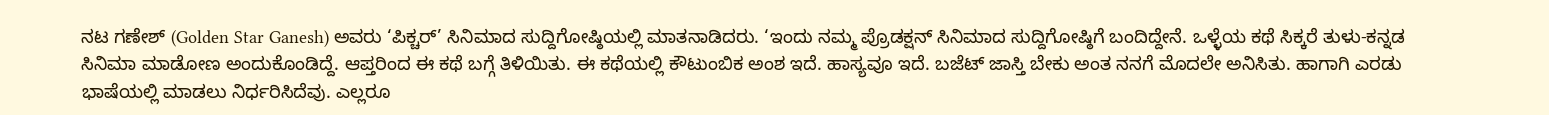ನಟ ಗಣೇಶ್ (Golden Star Ganesh) ಅವರು ‘ಪಿಕ್ಚರ್’ ಸಿನಿಮಾದ ಸುದ್ದಿಗೋಷ್ಠಿಯಲ್ಲಿ ಮಾತನಾಡಿದರು. ‘ಇಂದು ನಮ್ಮ ಪ್ರೊಡಕ್ಷನ್ ಸಿನಿಮಾದ ಸುದ್ದಿಗೋಷ್ಠಿಗೆ ಬಂದಿದ್ದೇನೆ. ಒಳ್ಳೆಯ ಕಥೆ ಸಿಕ್ಕರೆ ತುಳು-ಕನ್ನಡ ಸಿನಿಮಾ ಮಾಡೋಣ ಅಂದುಕೊಂಡಿದ್ದೆ. ಆಪ್ತರಿಂದ ಈ ಕಥೆ ಬಗ್ಗೆ ತಿಳಿಯಿತು. ಈ ಕಥೆಯಲ್ಲಿ ಕೌಟುಂಬಿಕ ಅಂಶ ಇದೆ. ಹಾಸ್ಯವೂ ಇದೆ. ಬಜೆಟ್ ಜಾಸ್ತಿ ಬೇಕು ಅಂತ ನನಗೆ ಮೊದಲೇ ಅನಿಸಿತು. ಹಾಗಾಗಿ ಎರಡು ಭಾಷೆಯಲ್ಲಿ ಮಾಡಲು ನಿರ್ಧರಿಸಿದೆವು. ಎಲ್ಲರೂ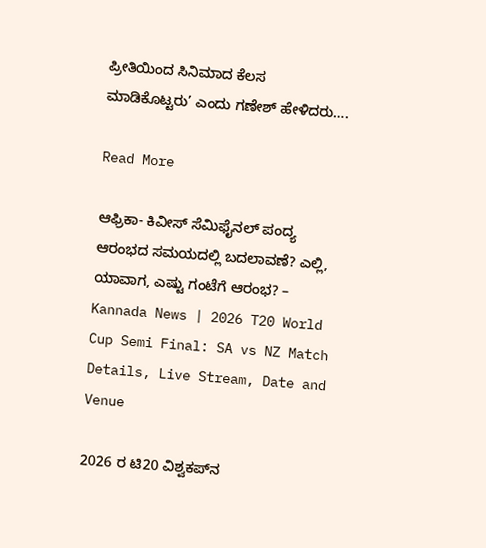ಪ್ರೀತಿಯಿಂದ ಸಿನಿಮಾದ ಕೆಲಸ ಮಾಡಿಕೊಟ್ಟರು’ ಎಂದು ಗಣೇಶ್ ಹೇಳಿದರು….

Read More

ಆಫ್ರಿಕಾ- ಕಿವೀಸ್ ಸೆಮಿಫೈನಲ್‌ ಪಂದ್ಯ ಆರಂಭದ ಸಮಯದಲ್ಲಿ ಬದಲಾವಣೆ? ಎಲ್ಲಿ, ಯಾವಾಗ, ಎಷ್ಟು ಗಂಟೆಗೆ ಆರಂಭ? – Kannada News | 2026 T20 World Cup Semi Final: SA vs NZ Match Details, Live Stream, Date and Venue

2026 ರ ಟಿ20 ವಿಶ್ವಕಪ್‌ನ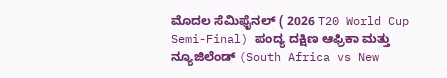ಮೊದಲ ಸೆಮಿಫೈನಲ್ ( 2026 T20 World Cup Semi-Final) ಪಂದ್ಯ ದಕ್ಷಿಣ ಆಫ್ರಿಕಾ ಮತ್ತು ನ್ಯೂಜಿಲೆಂಡ್ (South Africa vs New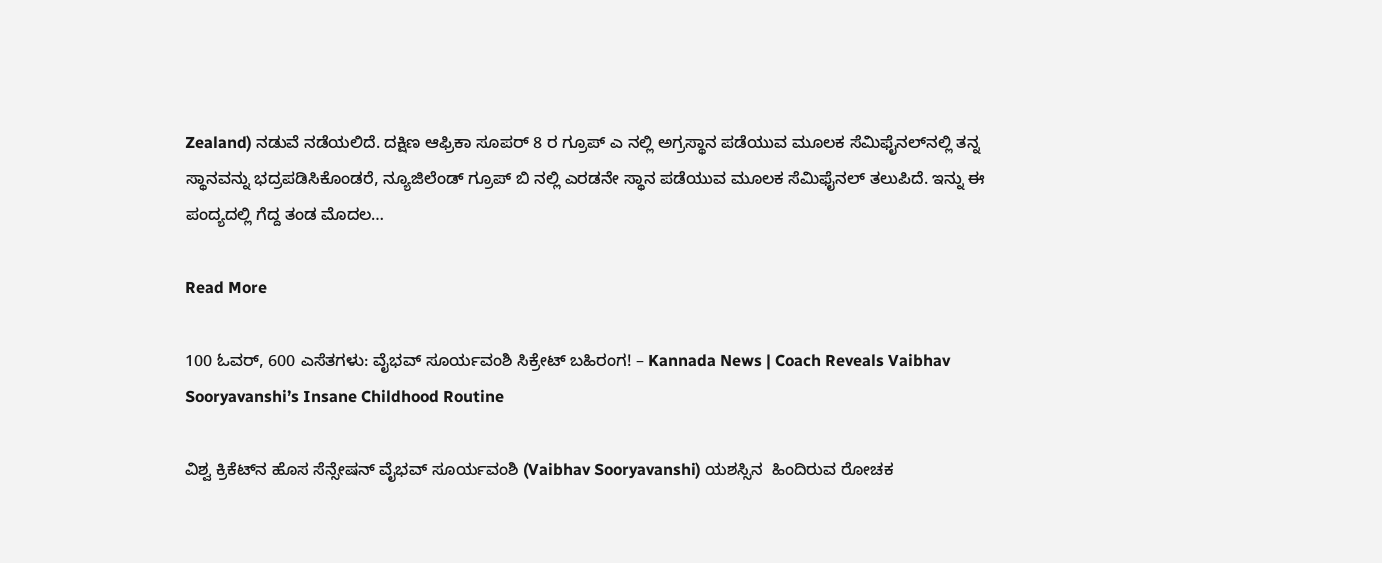Zealand) ನಡುವೆ ನಡೆಯಲಿದೆ. ದಕ್ಷಿಣ ಆಫ್ರಿಕಾ ಸೂಪರ್ 8 ರ ಗ್ರೂಪ್ ಎ ನಲ್ಲಿ ಅಗ್ರಸ್ಥಾನ ಪಡೆಯುವ ಮೂಲಕ ಸೆಮಿಫೈನಲ್‌ನಲ್ಲಿ ತನ್ನ ಸ್ಥಾನವನ್ನು ಭದ್ರಪಡಿಸಿಕೊಂಡರೆ, ನ್ಯೂಜಿಲೆಂಡ್ ಗ್ರೂಪ್ ಬಿ ನಲ್ಲಿ ಎರಡನೇ ಸ್ಥಾನ ಪಡೆಯುವ ಮೂಲಕ ಸೆಮಿಫೈನಲ್ ತಲುಪಿದೆ. ಇನ್ನು ಈ ಪಂದ್ಯದಲ್ಲಿ ಗೆದ್ದ ತಂಡ ಮೊದಲ…

Read More

100 ಓವರ್, 600 ಎಸೆತಗಳು: ವೈಭವ್ ಸೂರ್ಯವಂಶಿ ಸಿಕ್ರೇಟ್ ಬಹಿರಂಗ! – Kannada News | Coach Reveals Vaibhav Sooryavanshi’s Insane Childhood Routine

ವಿಶ್ವ ಕ್ರಿಕೆಟ್‌ನ ಹೊಸ ಸೆನ್ಸೇಷನ್ ವೈಭವ್ ಸೂರ್ಯವಂಶಿ (Vaibhav Sooryavanshi) ಯಶಸ್ಸಿನ  ಹಿಂದಿರುವ ರೋಚಕ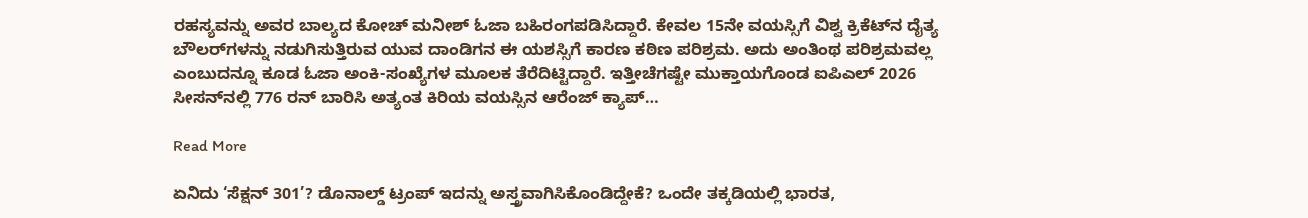ರಹಸ್ಯವನ್ನು ಅವರ ಬಾಲ್ಯದ ಕೋಚ್ ಮನೀಶ್ ಓಜಾ ಬಹಿರಂಗಪಡಿಸಿದ್ದಾರೆ. ಕೇವಲ 15ನೇ ವಯಸ್ಸಿಗೆ ವಿಶ್ವ ಕ್ರಿಕೆಟ್‌ನ ದೈತ್ಯ ಬೌಲರ್‌ಗಳನ್ನು ನಡುಗಿಸುತ್ತಿರುವ ಯುವ ದಾಂಡಿಗನ ಈ ಯಶಸ್ಸಿಗೆ ಕಾರಣ ಕಠಿಣ ಪರಿಶ್ರಮ. ಅದು ಅಂತಿಂಥ ಪರಿಶ್ರಮವಲ್ಲ ಎಂಬುದನ್ನೂ ಕೂಡ ಓಜಾ ಅಂಕಿ-ಸಂಖ್ಯೆಗಳ ಮೂಲಕ ತೆರೆದಿಟ್ಟಿದ್ದಾರೆ. ಇತ್ತೀಚೆಗಷ್ಟೇ ಮುಕ್ತಾಯಗೊಂಡ ಐಪಿಎಲ್ 2026 ಸೀಸನ್‌ನಲ್ಲಿ 776 ರನ್ ಬಾರಿಸಿ ಅತ್ಯಂತ ಕಿರಿಯ ವಯಸ್ಸಿನ ಆರೆಂಜ್ ಕ್ಯಾಪ್…

Read More

ಏನಿದು ‘ಸೆಕ್ಷನ್ 301’? ಡೊನಾಲ್ಡ್ ಟ್ರಂಪ್ ಇದನ್ನು ಅಸ್ತ್ರವಾಗಿಸಿಕೊಂಡಿದ್ದೇಕೆ? ಒಂದೇ ತಕ್ಕಡಿಯಲ್ಲಿ ಭಾರತ,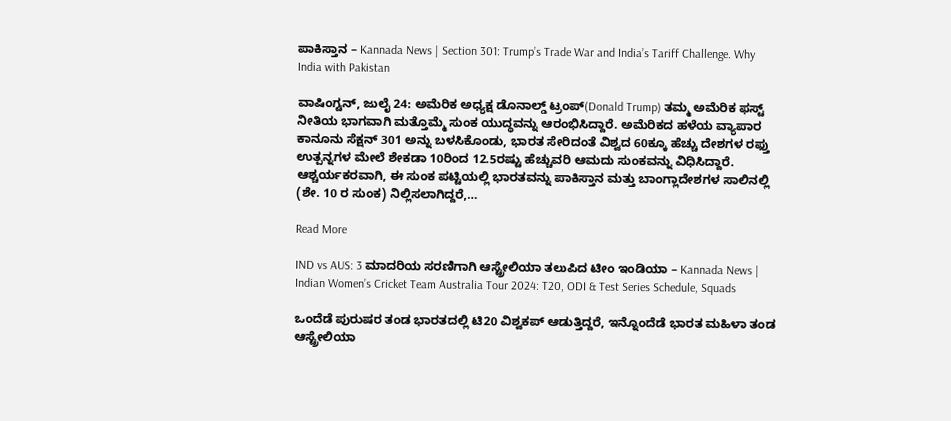ಪಾಕಿಸ್ತಾನ – Kannada News | Section 301: Trump’s Trade War and India’s Tariff Challenge. Why India with Pakistan

ವಾಷಿಂಗ್ಟನ್, ಜುಲೈ 24: ಅಮೆರಿಕ ಅಧ್ಯಕ್ಷ ಡೊನಾಲ್ಡ್ ಟ್ರಂಪ್(Donald Trump) ತಮ್ಮ ಅಮೆರಿಕ ಫಸ್ಟ್ ನೀತಿಯ ಭಾಗವಾಗಿ ಮತ್ತೊಮ್ಮೆ ಸುಂಕ ಯುದ್ಧವನ್ನು ಆರಂಭಿಸಿದ್ದಾರೆ. ಅಮೆರಿಕದ ಹಳೆಯ ವ್ಯಾಪಾರ ಕಾನೂನು ಸೆಕ್ಷನ್ 301 ಅನ್ನು ಬಳಸಿಕೊಂಡು, ಭಾರತ ಸೇರಿದಂತೆ ವಿಶ್ವದ 60ಕ್ಕೂ ಹೆಚ್ಚು ದೇಶಗಳ ರಫ್ತು ಉತ್ಪನ್ನಗಳ ಮೇಲೆ ಶೇಕಡಾ 10ರಿಂದ 12.5ರಷ್ಟು ಹೆಚ್ಚುವರಿ ಆಮದು ಸುಂಕವನ್ನು ವಿಧಿಸಿದ್ದಾರೆ. ಆಶ್ಚರ್ಯಕರವಾಗಿ, ಈ ಸುಂಕ ಪಟ್ಟಿಯಲ್ಲಿ ಭಾರತವನ್ನು ಪಾಕಿಸ್ತಾನ ಮತ್ತು ಬಾಂಗ್ಲಾದೇಶಗಳ ಸಾಲಿನಲ್ಲಿ (ಶೇ. 10 ರ ಸುಂಕ) ನಿಲ್ಲಿಸಲಾಗಿದ್ದರೆ,…

Read More

IND vs AUS: 3 ಮಾದರಿಯ ಸರಣಿಗಾಗಿ ಆಸ್ಟ್ರೇಲಿಯಾ ತಲುಪಿದ ಟೀಂ ಇಂಡಿಯಾ – Kannada News | Indian Women’s Cricket Team Australia Tour 2024: T20, ODI & Test Series Schedule, Squads

ಒಂದೆಡೆ ಪುರುಷರ ತಂಡ ಭಾರತದಲ್ಲಿ ಟಿ20 ವಿಶ್ವಕಪ್ ಆಡುತ್ತಿದ್ದರೆ, ಇನ್ನೊಂದೆಡೆ ಭಾರತ ಮಹಿಳಾ ತಂಡ ಆಸ್ಟ್ರೇಲಿಯಾ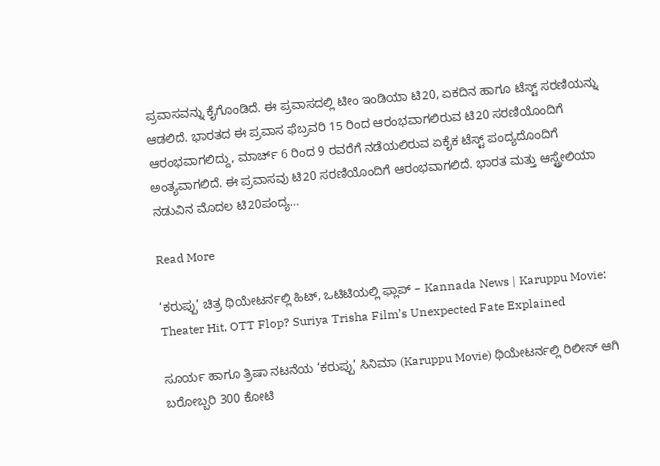ಪ್ರವಾಸವನ್ನು ಕೈಗೊಂಡಿದೆ. ಈ ಪ್ರವಾಸದಲ್ಲಿ ಟೀಂ ಇಂಡಿಯಾ ಟಿ20, ಏಕದಿನ ಹಾಗೂ ಟೆಸ್ಟ್ ಸರಣಿಯನ್ನು ಆಡಲಿದೆ. ಭಾರತದ ಈ ಪ್ರವಾಸ ಫೆಬ್ರವರಿ 15 ರಿಂದ ಆರಂಭವಾಗಲಿರುವ ಟಿ20 ಸರಣಿಯೊಂದಿಗೆ ಆರಂಭವಾಗಲಿದ್ದು, ಮಾರ್ಚ್ 6 ರಿಂದ 9 ರವರೆಗೆ ನಡೆಯಲಿರುವ ಏಕೈಕ ಟೆಸ್ಟ್ ಪಂದ್ಯದೊಂದಿಗೆ ಅಂತ್ಯವಾಗಲಿದೆ. ಈ ಪ್ರವಾಸವು ಟಿ20 ಸರಣಿಯೊಂದಿಗೆ ಆರಂಭವಾಗಲಿದೆ. ಭಾರತ ಮತ್ತು ಆಸ್ಟ್ರೇಲಿಯಾ ನಡುವಿನ ಮೊದಲ ಟಿ20ಪಂದ್ಯ…

Read More

‘ಕರುಪ್ಪು’ ಚಿತ್ರ ಥಿಯೇಟರ್ನಲ್ಲಿ ಹಿಟ್, ಒಟಿಟಿಯಲ್ಲಿ ಫ್ಲಾಪ್ – Kannada News | Karuppu Movie: Theater Hit, OTT Flop? Suriya Trisha Film’s Unexpected Fate Explained

ಸೂರ್ಯ ಹಾಗೂ ತ್ರಿಷಾ ನಟನೆಯ ‘ಕರುಪ್ಪು’ ಸಿನಿಮಾ (Karuppu Movie) ಥಿಯೇಟರ್ನಲ್ಲಿ ರಿಲೀಸ್ ಆಗಿ ಬರೋಬ್ಬರಿ 300 ಕೋಟಿ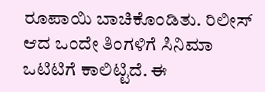ರೂಪಾಯಿ ಬಾಚಿಕೊಂಡಿತು. ರಿಲೀಸ್ ಆದ ಒಂದೇ ತಿಂಗಳಿಗೆ ಸಿನಿಮಾ ಒಟಿಟಿಗೆ ಕಾಲಿಟ್ಟಿದೆ. ಈ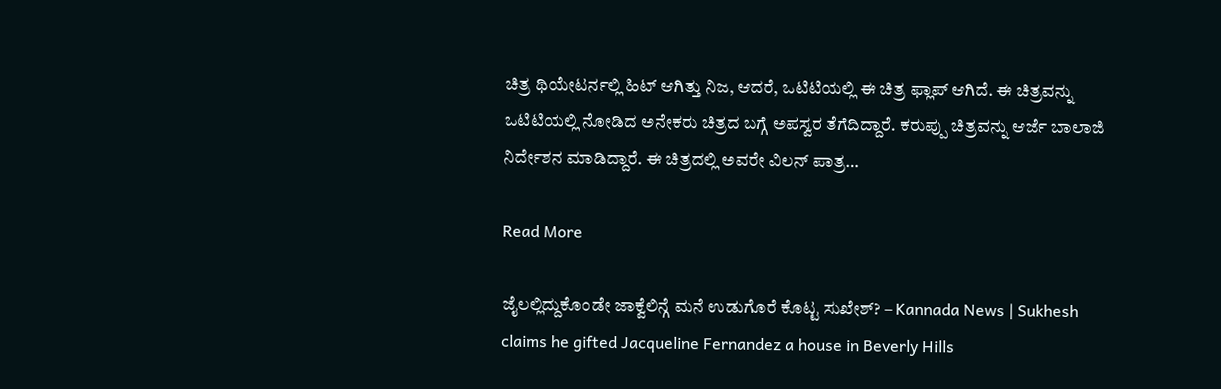ಚಿತ್ರ ಥಿಯೇಟರ್ನಲ್ಲಿ ಹಿಟ್ ಆಗಿತ್ತು ನಿಜ, ಆದರೆ, ಒಟಿಟಿಯಲ್ಲಿ ಈ ಚಿತ್ರ ಫ್ಲಾಪ್ ಆಗಿದೆ. ಈ ಚಿತ್ರವನ್ನು ಒಟಿಟಿಯಲ್ಲಿ ನೋಡಿದ ಅನೇಕರು ಚಿತ್ರದ ಬಗ್ಗೆ ಅಪಸ್ವರ ತೆಗೆದಿದ್ದಾರೆ. ಕರುಪ್ಪು ಚಿತ್ರವನ್ನು ಆರ್ಜೆ ಬಾಲಾಜಿ ನಿರ್ದೇಶನ ಮಾಡಿದ್ದಾರೆ. ಈ ಚಿತ್ರದಲ್ಲಿ ಅವರೇ ವಿಲನ್ ಪಾತ್ರ…

Read More

ಜೈಲಲ್ಲಿದ್ದುಕೊಂಡೇ ಜಾಕ್ವೆಲಿನ್ಗೆ ಮನೆ ಉಡುಗೊರೆ ಕೊಟ್ಟ ಸುಖೇಶ್? – Kannada News | Sukhesh claims he gifted Jacqueline Fernandez a house in Beverly Hills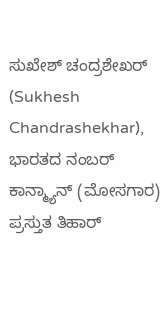ಸುಖೇಶ್ ಚಂದ್ರಶೇಖರ್ (Sukhesh Chandrashekhar), ಭಾರತದ ನಂಬರ್ ಕಾನ್ಮ್ಯಾನ್ (ಮೋಸಗಾರ) ಪ್ರಸ್ತುತ ತಿಹಾರ್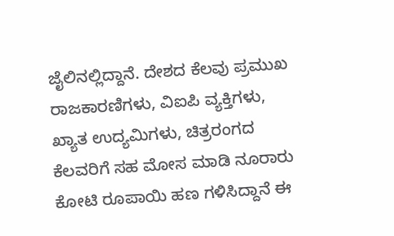ಜೈಲಿನಲ್ಲಿದ್ದಾನೆ. ದೇಶದ ಕೆಲವು ಪ್ರಮುಖ ರಾಜಕಾರಣಿಗಳು, ವಿಐಪಿ ವ್ಯಕ್ತಿಗಳು, ಖ್ಯಾತ ಉದ್ಯಮಿಗಳು, ಚಿತ್ರರಂಗದ ಕೆಲವರಿಗೆ ಸಹ ಮೋಸ ಮಾಡಿ ನೂರಾರು ಕೋಟಿ ರೂಪಾಯಿ ಹಣ ಗಳಿಸಿದ್ದಾನೆ ಈ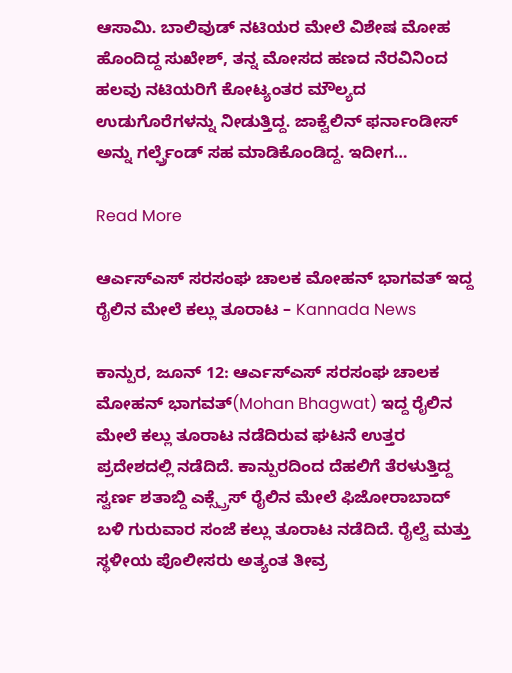ಆಸಾಮಿ. ಬಾಲಿವುಡ್ ನಟಿಯರ ಮೇಲೆ ವಿಶೇಷ ಮೋಹ ಹೊಂದಿದ್ದ ಸುಖೇಶ್, ತನ್ನ ಮೋಸದ ಹಣದ ನೆರವಿನಿಂದ ಹಲವು ನಟಿಯರಿಗೆ ಕೋಟ್ಯಂತರ ಮೌಲ್ಯದ ಉಡುಗೊರೆಗಳನ್ನು ನೀಡುತ್ತಿದ್ದ. ಜಾಕ್ವೆಲಿನ್ ಫರ್ನಾಂಡೀಸ್ ಅನ್ನು ಗರ್ಲ್ಫ್ರೆಂಡ್ ಸಹ ಮಾಡಿಕೊಂಡಿದ್ದ. ಇದೀಗ…

Read More

ಆರ್ಎಸ್ಎಸ್ ಸರಸಂಘ ಚಾಲಕ ಮೋಹನ್ ಭಾಗವತ್ ಇದ್ದ ರೈಲಿನ ಮೇಲೆ ಕಲ್ಲು ತೂರಾಟ – Kannada News

ಕಾನ್ಪುರ, ಜೂನ್ 12: ಆರ್ಎಸ್ಎಸ್ ಸರಸಂಘ ಚಾಲಕ ಮೋಹನ್ ಭಾಗವತ್(Mohan Bhagwat) ಇದ್ದ ರೈಲಿನ ಮೇಲೆ ಕಲ್ಲು ತೂರಾಟ ನಡೆದಿರುವ ಘಟನೆ ಉತ್ತರ ಪ್ರದೇಶದಲ್ಲಿ ನಡೆದಿದೆ. ಕಾನ್ಪುರದಿಂದ ದೆಹಲಿಗೆ ತೆರಳುತ್ತಿದ್ದ ಸ್ವರ್ಣ ಶತಾಬ್ದಿ ಎಕ್ಸ್ಪ್ರೆಸ್ ರೈಲಿನ ಮೇಲೆ ಫಿಜೋರಾಬಾದ್ ಬಳಿ ಗುರುವಾರ ಸಂಜೆ ಕಲ್ಲು ತೂರಾಟ ನಡೆದಿದೆ. ರೈಲ್ವೆ ಮತ್ತು ಸ್ಥಳೀಯ ಪೊಲೀಸರು ಅತ್ಯಂತ ತೀವ್ರ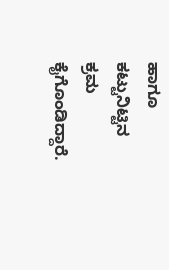ಹಾಗೂ ಕಟ್ಟುನಿಟ್ಟಿನ ಕ್ರಮ ಕೈಗೊಂಡಿದ್ದಾರೆ.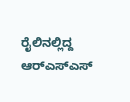ರೈಲಿನಲ್ಲಿದ್ದ ಆರ್‌ಎಸ್‌ಎಸ್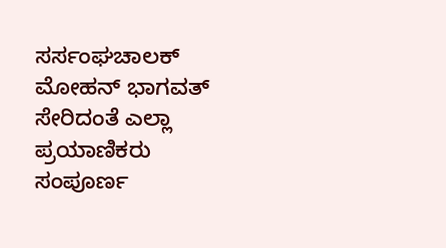ಸರ್ಸಂಘಚಾಲಕ್ ಮೋಹನ್ ಭಾಗವತ್ ಸೇರಿದಂತೆ ಎಲ್ಲಾ ಪ್ರಯಾಣಿಕರು ಸಂಪೂರ್ಣ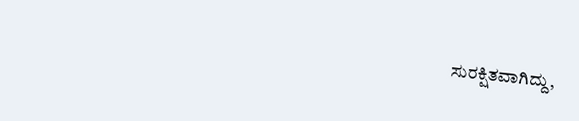ಸುರಕ್ಷಿತವಾಗಿದ್ದು,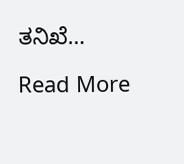ತನಿಖೆ…

Read More